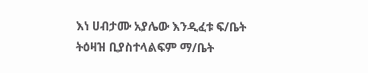እነ ሀብታሙ አያሌው እንዲፈቱ ፍ/ቤት ትዕዛዝ ቢያስተላልፍም ማ/ቤት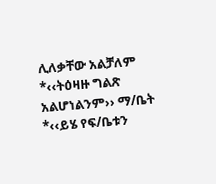ሊለቃቸው አልቻለም
*‹‹ትዕዛዙ ግልጽ አልሆነልንም›› ማ/ቤት
*‹‹ይሄ የፍ/ቤቱን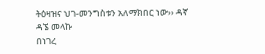ትዕዛዝና ህገ-መንግስቱን አለማክበር ነው›› ዳኛ ዳኜ መላኩ
በነገረ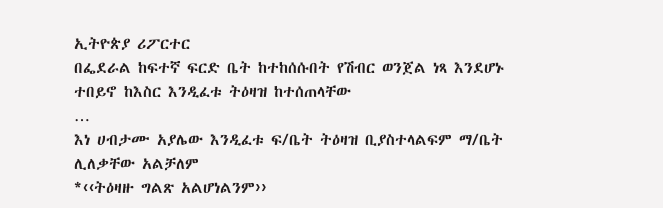ኢትዮጵያ ሪፖርተር
በፌደራል ከፍተኛ ፍርድ ቤት ከተከሰሱበት የሽብር ወንጀል ነጻ እንደሆኑ ተበይኖ ከእስር እንዲፈቱ ትዕዛዝ ከተሰጠላቸው
…
እነ ሀብታሙ አያሌው እንዲፈቱ ፍ/ቤት ትዕዛዝ ቢያስተላልፍም ማ/ቤት ሊለቃቸው አልቻለም
*‹‹ትዕዛዙ ግልጽ አልሆነልንም››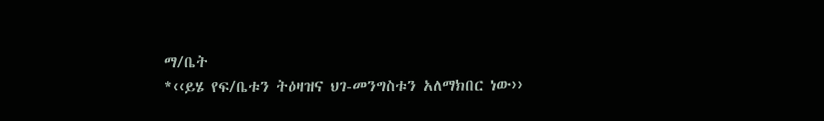ማ/ቤት
*‹‹ይሄ የፍ/ቤቱን ትዕዛዝና ህገ-መንግስቱን አለማክበር ነው››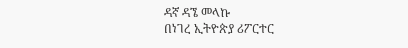ዳኛ ዳኜ መላኩ
በነገረ ኢትዮጵያ ሪፖርተር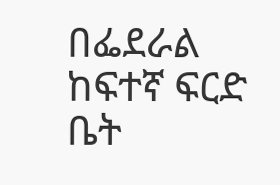በፌደራል ከፍተኛ ፍርድ ቤት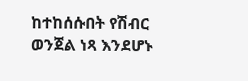ከተከሰሱበት የሽብር ወንጀል ነጻ እንደሆኑ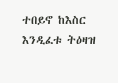ተበይኖ ከእስር እንዲፈቱ ትዕዛዝ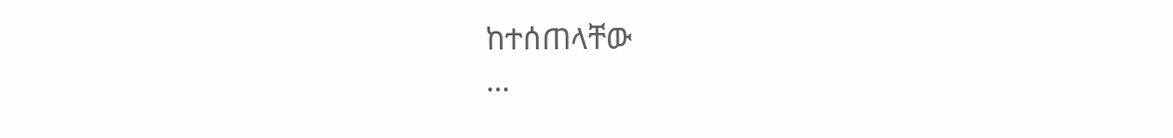ከተሰጠላቸው
…